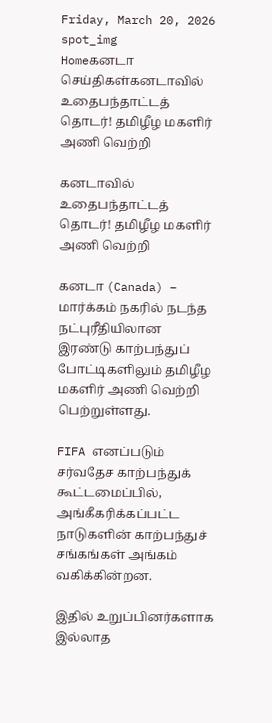Friday, March 20, 2026
spot_img
Homeகனடா செய்திகள்கனடாவில் உதைபந்தாட்டத் தொடர்! தமிழீழ மகளிர் அணி வெற்றி

கனடாவில் உதைபந்தாட்டத் தொடர்! தமிழீழ மகளிர் அணி வெற்றி

கனடா (Canada) – மார்க்கம் நகரில் நடந்த நட்புரீதியிலான இரண்டு காற்பந்துப் போட்டிகளிலும் தமிழீழ மகளிர் அணி வெற்றி பெற்றுள்ளது.

FIFA எனப்படும் சர்வதேச காற்பந்துக் கூட்டமைப்பில், அங்கீகரிக்கப்பட்ட நாடுகளின் காற்பந்துச் சங்கங்கள் அங்கம் வகிக்கின்றன.

இதில் உறுப்பினர்களாக இல்லாத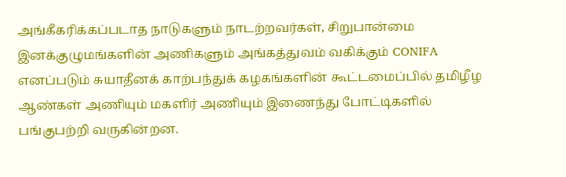அங்கீகரிக்கப்படாத நாடுகளும் நாடற்றவர்கள், சிறுபான்மை இனக்குழுமங்களின் அணிகளும் அங்கத்துவம் வகிக்கும் CONIFA எனப்படும் சுயாதீனக் காற்பந்துக் கழகங்களின் கூட்டமைப்பில் தமிழீழ ஆண்கள் அணியும் மகளிர் அணியும் இணைந்து போட்டிகளில் பங்குபற்றி வருகின்றன.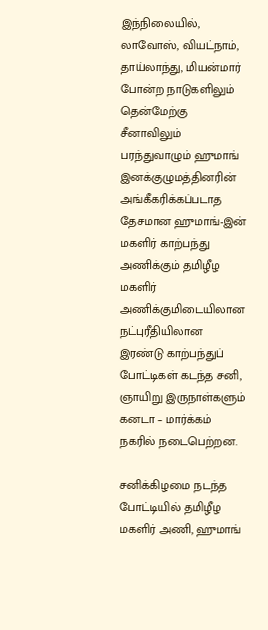இந்நிலையில், லாவோஸ், வியட்நாம், தாய்லாந்து, மியன்மார் போன்ற நாடுகளிலும் தென்மேற்கு சீனாவிலும் பரந்துவாழும் ஹுமாங் இனக்குழுமத்தினரின் அங்கீகரிக்கப்படாத தேசமான ஹுமாங்-இன் மகளிர் காற்பந்து அணிக்கும் தமிழீழ மகளிர் அணிக்குமிடையிலான நட்புரீதியிலான இரண்டு காற்பந்துப் போட்டிகள் கடந்த சனி, ஞாயிறு இருநாள்களும் கனடா – மார்க்கம் நகரில் நடைபெற்றன.

சனிக்கிழமை நடந்த போட்டியில் தமிழீழ மகளிர் அணி, ஹுமாங்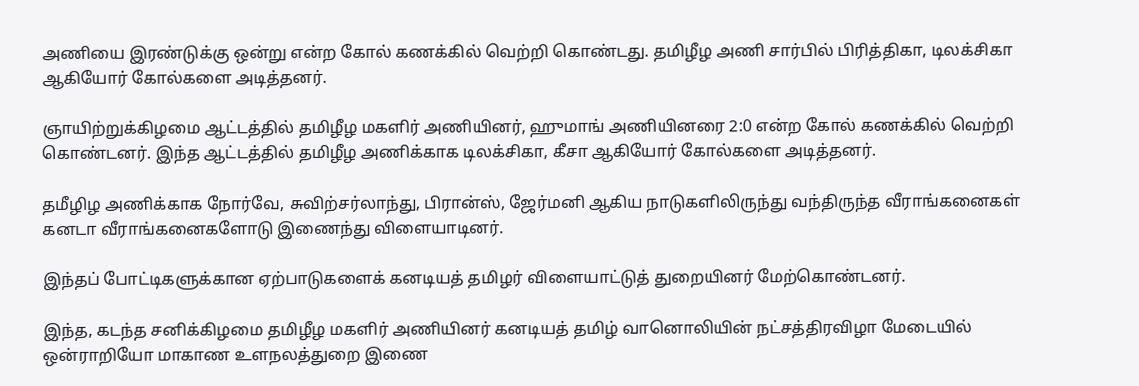அணியை இரண்டுக்கு ஒன்று என்ற கோல் கணக்கில் வெற்றி கொண்டது. தமிழீழ அணி சார்பில் பிரித்திகா, டிலக்சிகா ஆகியோர் கோல்களை அடித்தனர்.

ஞாயிற்றுக்கிழமை ஆட்டத்தில் தமிழீழ மகளிர் அணியினர், ஹுமாங் அணியினரை 2:0 என்ற கோல் கணக்கில் வெற்றி கொண்டனர். இந்த ஆட்டத்தில் தமிழீழ அணிக்காக டிலக்சிகா, கீசா ஆகியோர் கோல்களை அடித்தனர்.

தமீழிழ அணிக்காக நோர்வே, சுவிற்சர்லாந்து, பிரான்ஸ், ஜேர்மனி ஆகிய நாடுகளிலிருந்து வந்திருந்த வீராங்கனைகள் கனடா வீராங்கனைகளோடு இணைந்து விளையாடினர்.

இந்தப் போட்டிகளுக்கான ஏற்பாடுகளைக் கனடியத் தமிழர் விளையாட்டுத் துறையினர் மேற்கொண்டனர்.

இந்த, கடந்த சனிக்கிழமை தமிழீழ மகளிர் அணியினர் கனடியத் தமிழ் வானொலியின் நட்சத்திரவிழா மேடையில் ஒன்ராறியோ மாகாண உளநலத்துறை இணை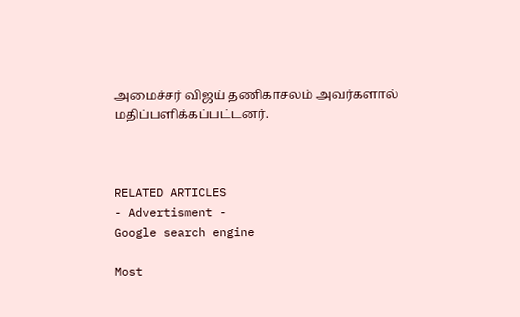அமைச்சர் விஜய் தணிகாசலம் அவர்களால் மதிப்பளிக்கப்பட்டனர்.



RELATED ARTICLES
- Advertisment -
Google search engine

Most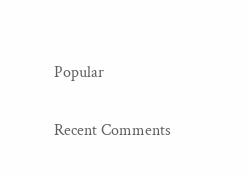Popular

Recent Comments